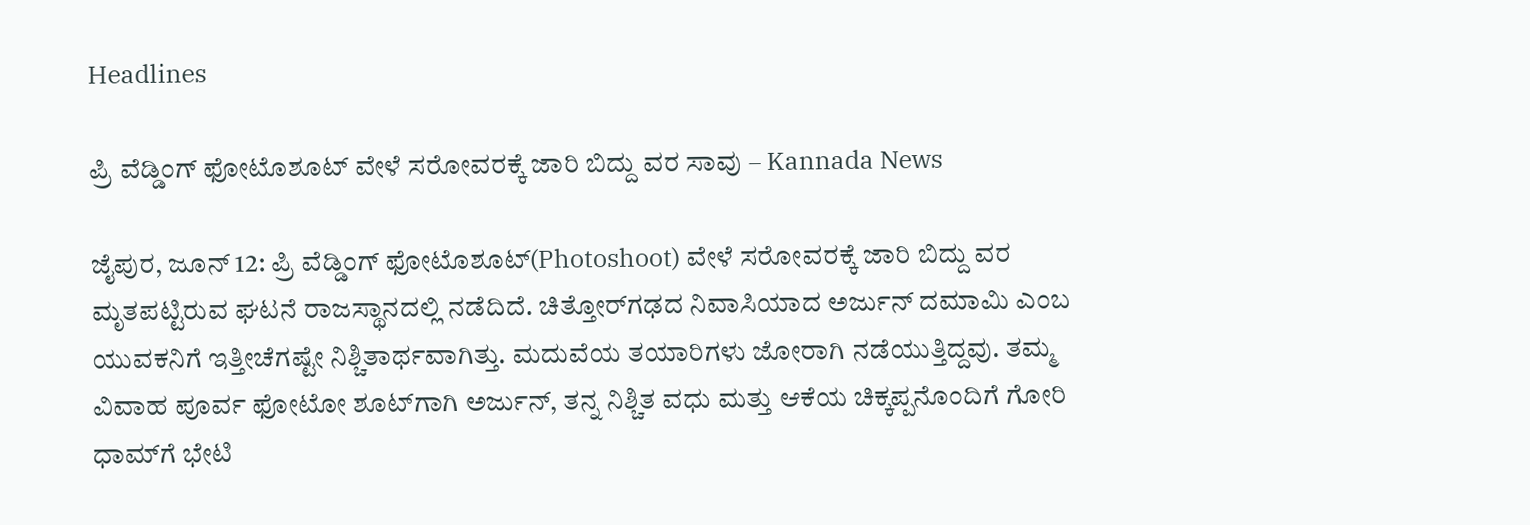Headlines

ಪ್ರಿ ವೆಡ್ಡಿಂಗ್ ಫೋಟೊಶೂಟ್ ವೇಳೆ ಸರೋವರಕ್ಕೆ ಜಾರಿ ಬಿದ್ದು ವರ ಸಾವು – Kannada News

ಜೈಪುರ, ಜೂನ್ 12: ಪ್ರಿ ವೆಡ್ಡಿಂಗ್ ಫೋಟೊಶೂಟ್(Photoshoot) ವೇಳೆ ಸರೋವರಕ್ಕೆ ಜಾರಿ ಬಿದ್ದು ವರ ಮೃತಪಟ್ಟಿರುವ ಘಟನೆ ರಾಜಸ್ಥಾನದಲ್ಲಿ ನಡೆದಿದೆ. ಚಿತ್ತೋರ್‌ಗಢದ ನಿವಾಸಿಯಾದ ಅರ್ಜುನ್ ದಮಾಮಿ ಎಂಬ ಯುವಕನಿಗೆ ಇತ್ತೀಚೆಗಷ್ಟೇ ನಿಶ್ಚಿತಾರ್ಥವಾಗಿತ್ತು. ಮದುವೆಯ ತಯಾರಿಗಳು ಜೋರಾಗಿ ನಡೆಯುತ್ತಿದ್ದವು. ತಮ್ಮ ವಿವಾಹ ಪೂರ್ವ ಫೋಟೋ ಶೂಟ್‌ಗಾಗಿ ಅರ್ಜುನ್, ತನ್ನ ನಿಶ್ಚಿತ ವಧು ಮತ್ತು ಆಕೆಯ ಚಿಕ್ಕಪ್ಪನೊಂದಿಗೆ ಗೋರಿ ಧಾಮ್‌ಗೆ ಭೇಟಿ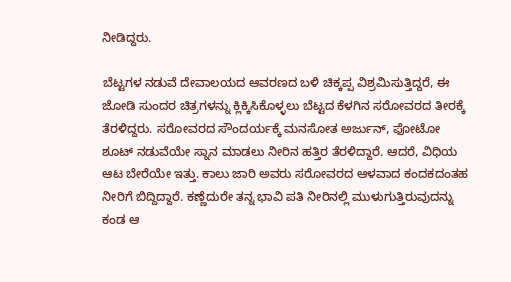ನೀಡಿದ್ದರು.

ಬೆಟ್ಟಗಳ ನಡುವೆ ದೇವಾಲಯದ ಆವರಣದ ಬಳಿ ಚಿಕ್ಕಪ್ಪ ವಿಶ್ರಮಿಸುತ್ತಿದ್ದರೆ, ಈ ಜೋಡಿ ಸುಂದರ ಚಿತ್ರಗಳನ್ನು ಕ್ಲಿಕ್ಕಿಸಿಕೊಳ್ಳಲು ಬೆಟ್ಟದ ಕೆಳಗಿನ ಸರೋವರದ ತೀರಕ್ಕೆ ತೆರಳಿದ್ದರು. ಸರೋವರದ ಸೌಂದರ್ಯಕ್ಕೆ ಮನಸೋತ ಅರ್ಜುನ್, ಫೋಟೋ ಶೂಟ್ ನಡುವೆಯೇ ಸ್ನಾನ ಮಾಡಲು ನೀರಿನ ಹತ್ತಿರ ತೆರಳಿದ್ದಾರೆ. ಆದರೆ, ವಿಧಿಯ ಆಟ ಬೇರೆಯೇ ಇತ್ತು. ಕಾಲು ಜಾರಿ ಅವರು ಸರೋವರದ ಆಳವಾದ ಕಂದಕದಂತಹ ನೀರಿಗೆ ಬಿದ್ದಿದ್ದಾರೆ. ಕಣ್ಣೆದುರೇ ತನ್ನ ಭಾವಿ ಪತಿ ನೀರಿನಲ್ಲಿ ಮುಳುಗುತ್ತಿರುವುದನ್ನು ಕಂಡ ಆ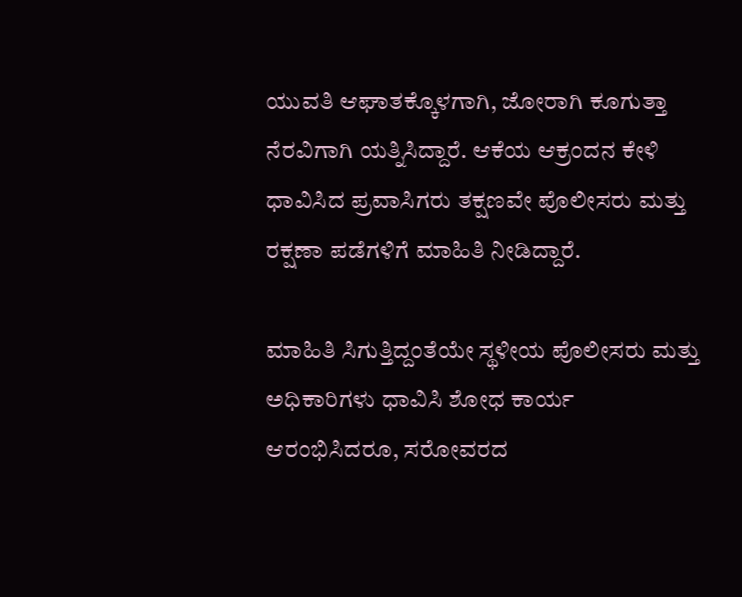ಯುವತಿ ಆಘಾತಕ್ಕೊಳಗಾಗಿ, ಜೋರಾಗಿ ಕೂಗುತ್ತಾ ನೆರವಿಗಾಗಿ ಯತ್ನಿಸಿದ್ದಾರೆ. ಆಕೆಯ ಆಕ್ರಂದನ ಕೇಳಿ ಧಾವಿಸಿದ ಪ್ರವಾಸಿಗರು ತಕ್ಷಣವೇ ಪೊಲೀಸರು ಮತ್ತು ರಕ್ಷಣಾ ಪಡೆಗಳಿಗೆ ಮಾಹಿತಿ ನೀಡಿದ್ದಾರೆ.

ಮಾಹಿತಿ ಸಿಗುತ್ತಿದ್ದಂತೆಯೇ ಸ್ಥಳೀಯ ಪೊಲೀಸರು ಮತ್ತು ಅಧಿಕಾರಿಗಳು ಧಾವಿಸಿ ಶೋಧ ಕಾರ್ಯ ಆರಂಭಿಸಿದರೂ, ಸರೋವರದ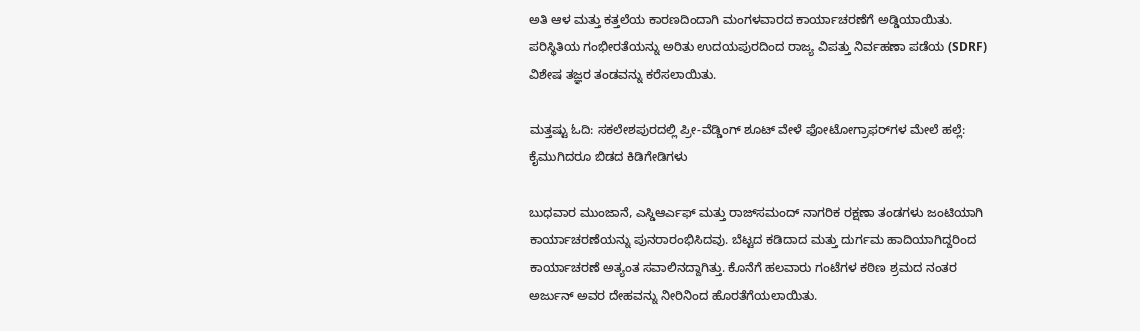ಅತಿ ಆಳ ಮತ್ತು ಕತ್ತಲೆಯ ಕಾರಣದಿಂದಾಗಿ ಮಂಗಳವಾರದ ಕಾರ್ಯಾಚರಣೆಗೆ ಅಡ್ಡಿಯಾಯಿತು. ಪರಿಸ್ಥಿತಿಯ ಗಂಭೀರತೆಯನ್ನು ಅರಿತು ಉದಯಪುರದಿಂದ ರಾಜ್ಯ ವಿಪತ್ತು ನಿರ್ವಹಣಾ ಪಡೆಯ (SDRF) ವಿಶೇಷ ತಜ್ಞರ ತಂಡವನ್ನು ಕರೆಸಲಾಯಿತು.

ಮತ್ತಷ್ಟು ಓದಿ: ಸಕಲೇಶಪುರದಲ್ಲಿ ಪ್ರೀ-ವೆಡ್ಡಿಂಗ್ ಶೂಟ್ ವೇಳೆ ಫೋಟೋಗ್ರಾಫರ್‌ಗಳ ಮೇಲೆ ಹಲ್ಲೆ: ಕೈಮುಗಿದರೂ ಬಿಡದ ಕಿಡಿಗೇಡಿಗಳು

ಬುಧವಾರ ಮುಂಜಾನೆ, ಎಸ್ಡಿಆರ್ಎಫ್ ಮತ್ತು ರಾಜ್‌ಸಮಂದ್ ನಾಗರಿಕ ರಕ್ಷಣಾ ತಂಡಗಳು ಜಂಟಿಯಾಗಿ ಕಾರ್ಯಾಚರಣೆಯನ್ನು ಪುನರಾರಂಭಿಸಿದವು. ಬೆಟ್ಟದ ಕಡಿದಾದ ಮತ್ತು ದುರ್ಗಮ ಹಾದಿಯಾಗಿದ್ದರಿಂದ ಕಾರ್ಯಾಚರಣೆ ಅತ್ಯಂತ ಸವಾಲಿನದ್ದಾಗಿತ್ತು. ಕೊನೆಗೆ ಹಲವಾರು ಗಂಟೆಗಳ ಕಠಿಣ ಶ್ರಮದ ನಂತರ ಅರ್ಜುನ್ ಅವರ ದೇಹವನ್ನು ನೀರಿನಿಂದ ಹೊರತೆಗೆಯಲಾಯಿತು.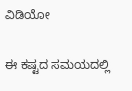ವಿಡಿಯೋ

ಈ ಕಷ್ಟದ ಸಮಯದಲ್ಲಿ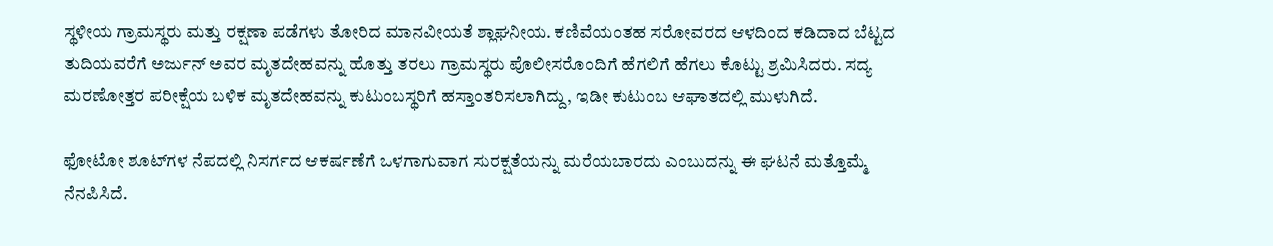ಸ್ಥಳೀಯ ಗ್ರಾಮಸ್ಥರು ಮತ್ತು ರಕ್ಷಣಾ ಪಡೆಗಳು ತೋರಿದ ಮಾನವೀಯತೆ ಶ್ಲಾಘನೀಯ. ಕಣಿವೆಯಂತಹ ಸರೋವರದ ಆಳದಿಂದ ಕಡಿದಾದ ಬೆಟ್ಟದ ತುದಿಯವರೆಗೆ ಅರ್ಜುನ್ ಅವರ ಮೃತದೇಹವನ್ನು ಹೊತ್ತು ತರಲು ಗ್ರಾಮಸ್ಥರು ಪೊಲೀಸರೊಂದಿಗೆ ಹೆಗಲಿಗೆ ಹೆಗಲು ಕೊಟ್ಟು ಶ್ರಮಿಸಿದರು. ಸದ್ಯ ಮರಣೋತ್ತರ ಪರೀಕ್ಷೆಯ ಬಳಿಕ ಮೃತದೇಹವನ್ನು ಕುಟುಂಬಸ್ಥರಿಗೆ ಹಸ್ತಾಂತರಿಸಲಾಗಿದ್ದು, ಇಡೀ ಕುಟುಂಬ ಆಘಾತದಲ್ಲಿ ಮುಳುಗಿದೆ.

ಫೋಟೋ ಶೂಟ್‌ಗಳ ನೆಪದಲ್ಲಿ ನಿಸರ್ಗದ ಆಕರ್ಷಣೆಗೆ ಒಳಗಾಗುವಾಗ ಸುರಕ್ಷತೆಯನ್ನು ಮರೆಯಬಾರದು ಎಂಬುದನ್ನು ಈ ಘಟನೆ ಮತ್ತೊಮ್ಮೆ ನೆನಪಿಸಿದೆ.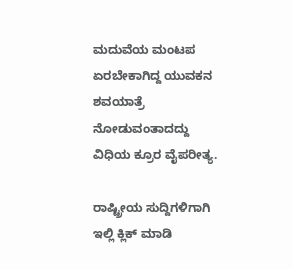ಮದುವೆಯ ಮಂಟಪ ಏರಬೇಕಾಗಿದ್ದ ಯುವಕನ ಶವಯಾತ್ರೆ ನೋಡುವಂತಾದದ್ದು ವಿಧಿಯ ಕ್ರೂರ ವೈಪರೀತ್ಯ.

ರಾಷ್ಟ್ರೀಯ ಸುದ್ದಿಗಳಿಗಾಗಿ ಇಲ್ಲಿ ಕ್ಲಿಕ್ ಮಾಡಿ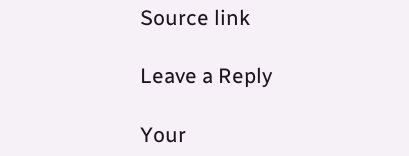Source link

Leave a Reply

Your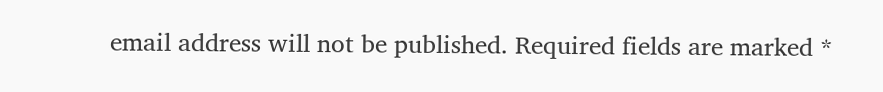email address will not be published. Required fields are marked *